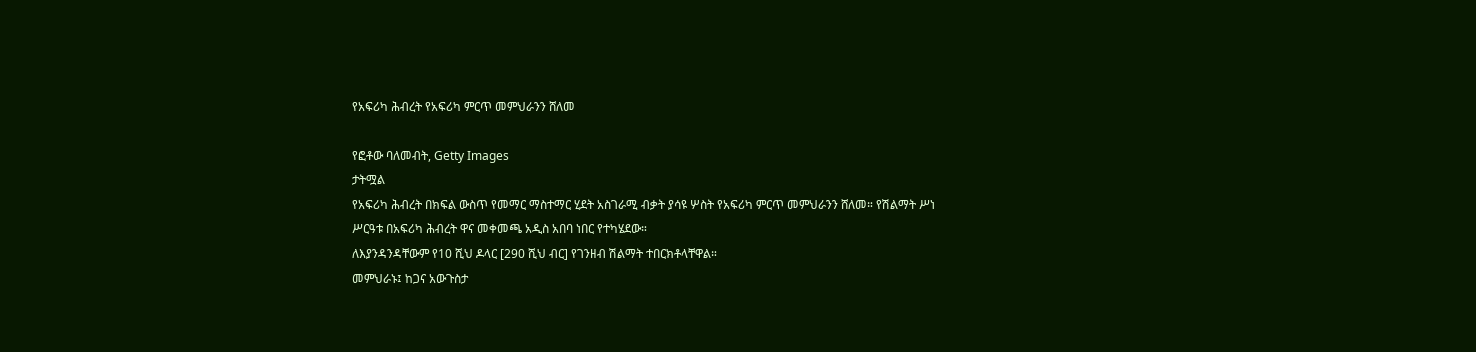የአፍሪካ ሕብረት የአፍሪካ ምርጥ መምህራንን ሸለመ

የፎቶው ባለመብት, Getty Images
ታትሟል
የአፍሪካ ሕብረት በክፍል ውስጥ የመማር ማስተማር ሂደት አስገራሚ ብቃት ያሳዩ ሦስት የአፍሪካ ምርጥ መምህራንን ሸለመ። የሽልማት ሥነ ሥርዓቱ በአፍሪካ ሕብረት ዋና መቀመጫ አዲስ አበባ ነበር የተካሄደው።
ለእያንዳንዳቸውም የ10 ሺህ ዶላር [290 ሺህ ብር] የገንዘብ ሽልማት ተበርክቶላቸዋል።
መምህራኑ፤ ከጋና አውጉስታ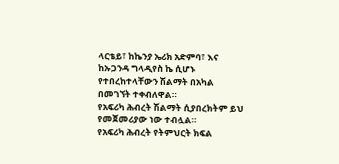ላርቴይ፣ ከኬንያ ኤሪክ አድምባ፣ እና ከኡጋንዳ ግላዲየስ ኬ ሲሆኑ የተበረከተላቸውን ሽልማት በአካል በመገኘት ተቀብለዋል።
የአፍሪካ ሕብረት ሽልማት ሲያበረክትም ይህ የመጀመሪያው ነው ተብሏል።
የአፍሪካ ሕብረት የትምህርት ክፍል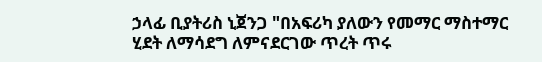ኃላፊ ቢያትሪስ ኒጀንጋ "በአፍሪካ ያለውን የመማር ማስተማር ሂደት ለማሳደግ ለምናደርገው ጥረት ጥሩ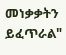መነቃቃትን ይፈጥራል"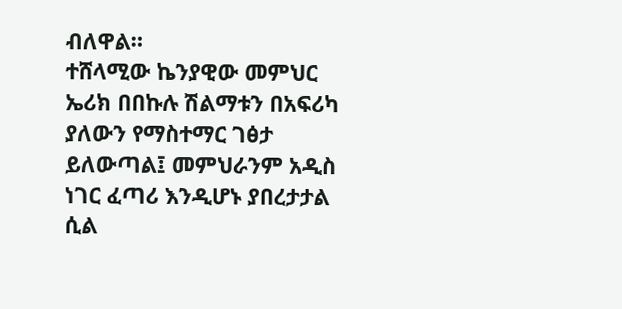ብለዋል።
ተሸላሚው ኬንያዊው መምህር ኤሪክ በበኩሉ ሽልማቱን በአፍሪካ ያለውን የማስተማር ገፅታ ይለውጣል፤ መምህራንም አዲስ ነገር ፈጣሪ እንዲሆኑ ያበረታታል ሲል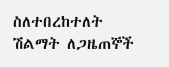ስለተበረከተለት ሽልማት ለጋዜጠኞች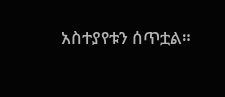አስተያየቱን ሰጥቷል።